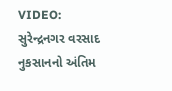VIDEO: સુરેન્દ્રનગર વરસાદ નુકસાનનો અંતિમ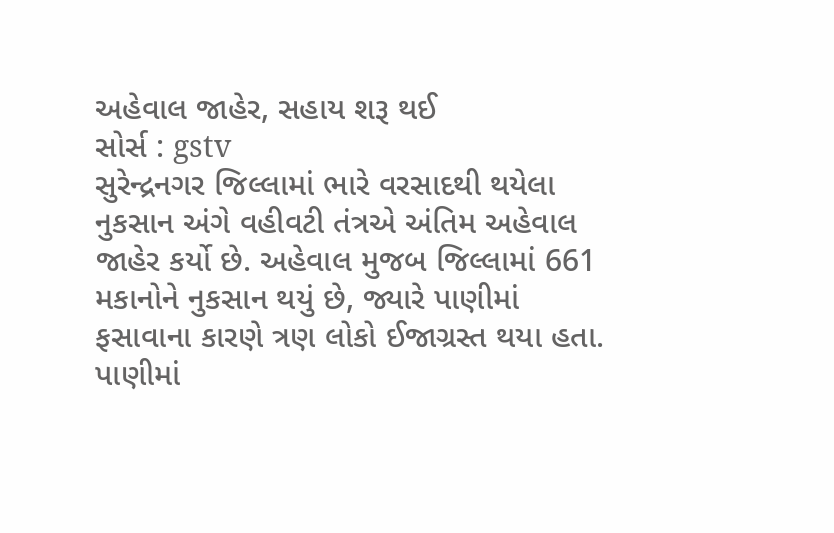અહેવાલ જાહેર, સહાય શરૂ થઈ
સોર્સ : gstv
સુરેન્દ્રનગર જિલ્લામાં ભારે વરસાદથી થયેલા નુકસાન અંગે વહીવટી તંત્રએ અંતિમ અહેવાલ જાહેર કર્યો છે. અહેવાલ મુજબ જિલ્લામાં 661 મકાનોને નુકસાન થયું છે, જ્યારે પાણીમાં ફસાવાના કારણે ત્રણ લોકો ઈજાગ્રસ્ત થયા હતા. પાણીમાં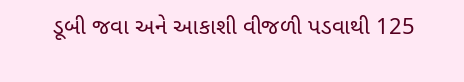ડૂબી જવા અને આકાશી વીજળી પડવાથી 125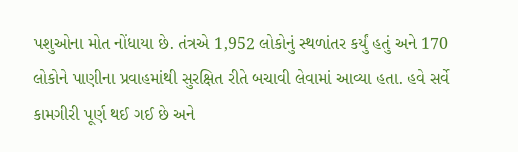પશુઓના મોત નોંધાયા છે. તંત્રએ 1,952 લોકોનું સ્થળાંતર કર્યું હતું અને 170 લોકોને પાણીના પ્રવાહમાંથી સુરક્ષિત રીતે બચાવી લેવામાં આવ્યા હતા. હવે સર્વે કામગીરી પૂર્ણ થઈ ગઈ છે અને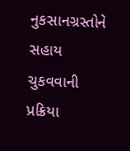નુકસાનગ્રસ્તોને સહાય ચુકવવાની પ્રક્રિયા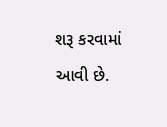શરૂ કરવામાં આવી છે.